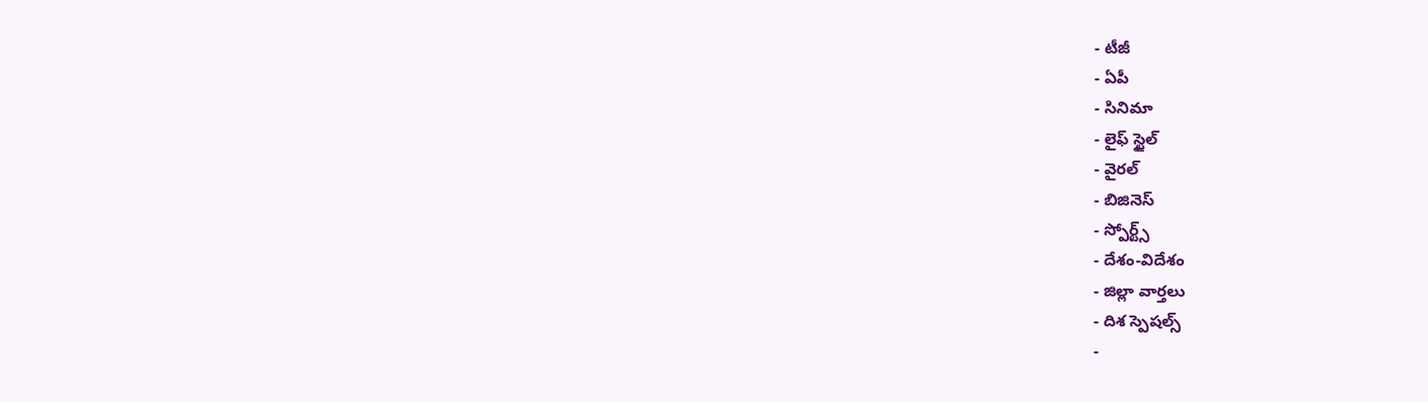- టీజీ
- ఏపీ
- సినిమా
- లైఫ్ స్టైల్
- వైరల్
- బిజినెస్
- స్పోర్ట్స్
- దేశం-విదేశం
- జిల్లా వార్తలు
- దిశ స్పెషల్స్
-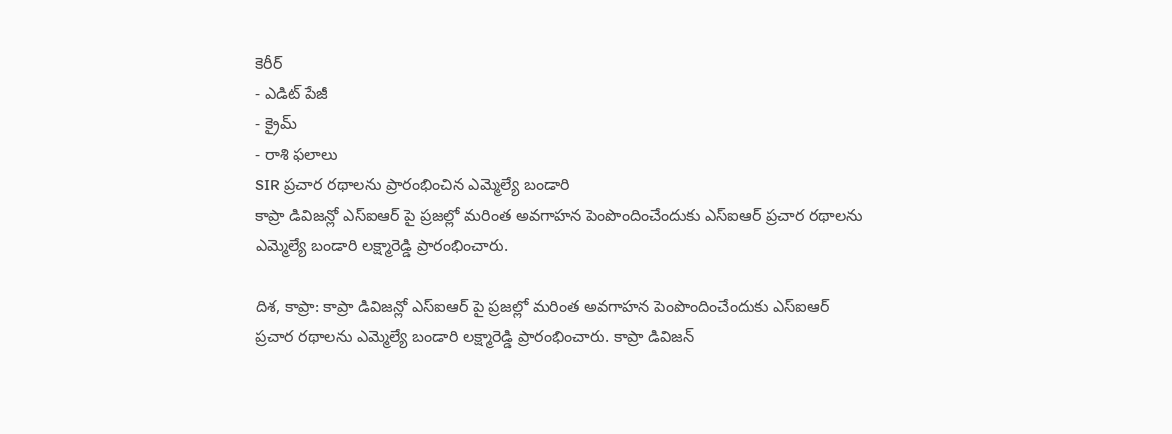కెరీర్
- ఎడిట్ పేజీ
- క్రైమ్
- రాశి ఫలాలు
SIR ప్రచార రథాలను ప్రారంభించిన ఎమ్మెల్యే బండారి
కాప్రా డివిజన్లో ఎస్ఐఆర్ పై ప్రజల్లో మరింత అవగాహన పెంపొందించేందుకు ఎస్ఐఆర్ ప్రచార రథాలను ఎమ్మెల్యే బండారి లక్ష్మారెడ్డి ప్రారంభించారు.

దిశ, కాప్రా: కాప్రా డివిజన్లో ఎస్ఐఆర్ పై ప్రజల్లో మరింత అవగాహన పెంపొందించేందుకు ఎస్ఐఆర్ ప్రచార రథాలను ఎమ్మెల్యే బండారి లక్ష్మారెడ్డి ప్రారంభించారు. కాప్రా డివిజన్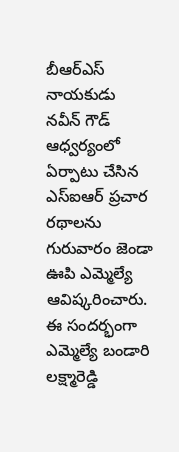బీఆర్ఎస్ నాయకుడు నవీన్ గౌడ్ ఆధ్వర్యంలో ఏర్పాటు చేసిన ఎస్ఐఆర్ ప్రచార రథాలను గురువారం జెండా ఊపి ఎమ్మెల్యే ఆవిష్కరించారు. ఈ సందర్భంగా ఎమ్మెల్యే బండారి లక్ష్మారెడ్డి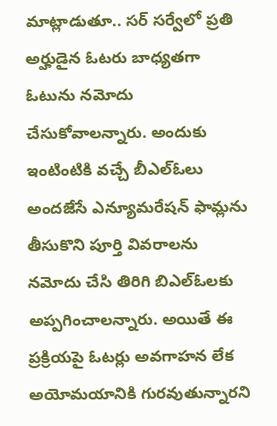మాట్లాడుతూ.. సర్ సర్వేలో ప్రతి అర్హుడైన ఓటరు బాధ్యతగా ఓటును నమోదు చేసుకోవాలన్నారు. అందుకు ఇంటింటికి వచ్చే బీఎల్ఓలు అందజేసే ఎన్యూమరేషన్ ఫామ్లను తీసుకొని పూర్తి వివరాలను నమోదు చేసి తిరిగి బిఎల్ఓలకు అప్పగించాలన్నారు. అయితే ఈ ప్రక్రియపై ఓటర్లు అవగాహన లేక అయోమయానికి గురవుతున్నారని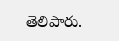తెలిపారు.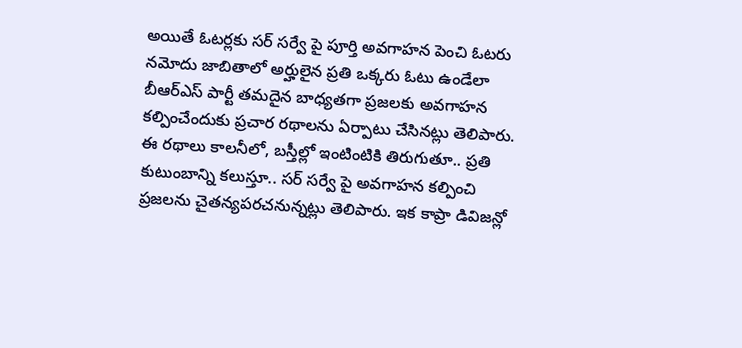అయితే ఓటర్లకు సర్ సర్వే పై పూర్తి అవగాహన పెంచి ఓటరు నమోదు జాబితాలో అర్హులైన ప్రతి ఒక్కరు ఓటు ఉండేలా బీఆర్ఎస్ పార్టీ తమదైన బాధ్యతగా ప్రజలకు అవగాహన కల్పించేందుకు ప్రచార రథాలను ఏర్పాటు చేసినట్లు తెలిపారు. ఈ రథాలు కాలనీలో, బస్తీల్లో ఇంటింటికి తిరుగుతూ.. ప్రతి కుటుంబాన్ని కలుస్తూ.. సర్ సర్వే పై అవగాహన కల్పించి ప్రజలను చైతన్యపరచనున్నట్లు తెలిపారు. ఇక కాప్రా డివిజన్లో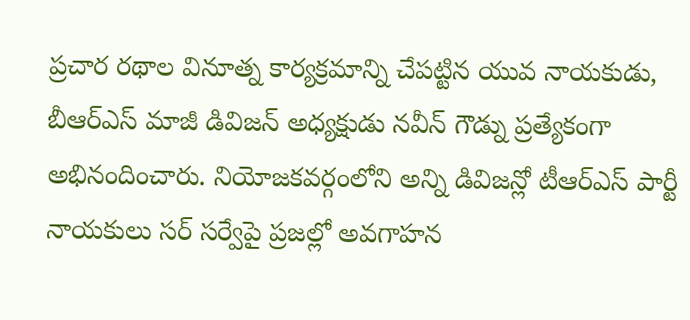ప్రచార రథాల వినూత్న కార్యక్రమాన్ని చేపట్టిన యువ నాయకుడు, బీఆర్ఎస్ మాజీ డివిజన్ అధ్యక్షుడు నవీన్ గౌడ్ను ప్రత్యేకంగా అభినందించారు. నియోజకవర్గంలోని అన్ని డివిజన్లో టీఆర్ఎస్ పార్టీ నాయకులు సర్ సర్వేపై ప్రజల్లో అవగాహన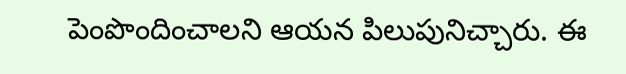పెంపొందించాలని ఆయన పిలుపునిచ్చారు. ఈ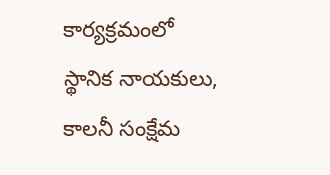కార్యక్రమంలో స్థానిక నాయకులు, కాలనీ సంక్షేమ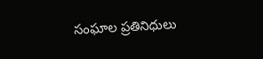సంఘాల ప్రతినిధులు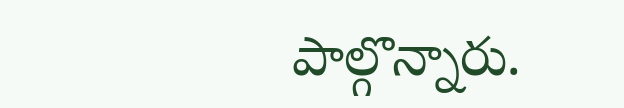పాల్గొన్నారు.